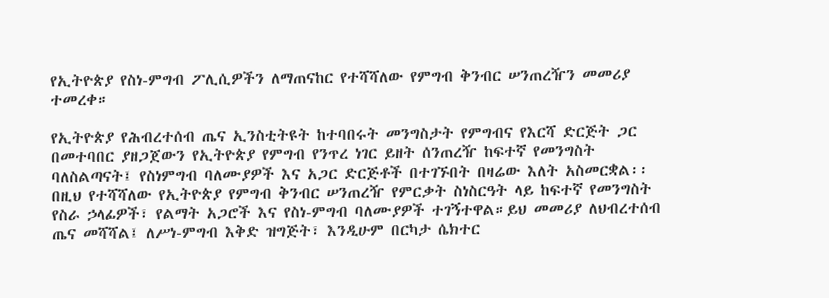የኢትዮጵያ የስነ-ምግብ ፖሊሲዎችን ለማጠናከር የተሻሻለው የምግብ ቅንብር ሠንጠረዥን መመሪያ ተመረቀ።

የኢትዮጵያ የሕብረተሰብ ጤና ኢንስቲትዩት ከተባበሩት መንግስታት የምግብና የእርሻ ድርጅት ጋር በመተባበር ያዘጋጀውን የኢትዮጵያ የምግብ የንጥረ ነገር ይዘት ሰንጠረዥ ከፍተኛ የመንግስት ባለስልጣናት፤ የስነምግብ ባለሙያዎች እና አጋር ድርጅቶች በተገኙበት በዛሬው እለት አስመርቋል፡፡
በዚህ የተሻሻለው የኢትዮጵያ የምግብ ቅንብር ሠንጠረዥ የምርቃት ስነስርዓት ላይ ከፍተኛ የመንግስት የስራ ኃላፊዎች፣ የልማት አጋሮች እና የስነ-ምግብ ባለሙያዎች ተገኝተዋል።ይህ መመሪያ ለህብረተሰብ ጤና መሻሻል፤ ለሥነ-ምግብ እቅድ ዝግጅት፣ እንዲሁም በርካታ ሴክተር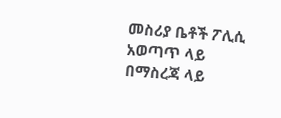መስሪያ ቤቶች ፖሊሲ አወጣጥ ላይ በማስረጃ ላይ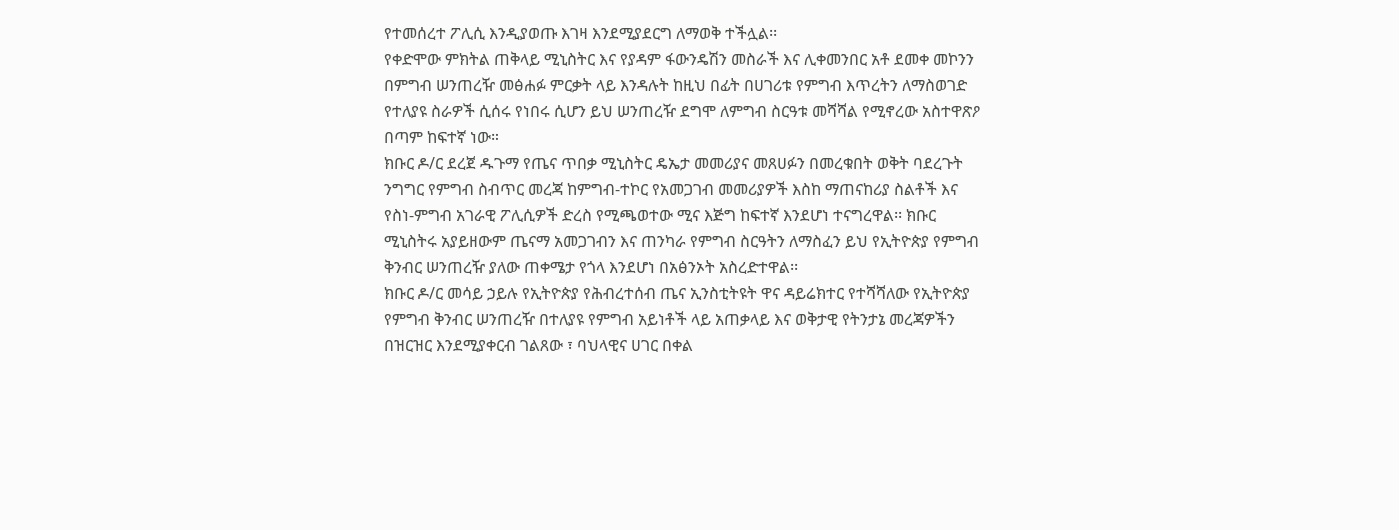የተመሰረተ ፖሊሲ እንዲያወጡ እገዛ እንደሚያደርግ ለማወቅ ተችሏል፡፡
የቀድሞው ምክትል ጠቅላይ ሚኒስትር እና የያዳም ፋውንዴሽን መስራች እና ሊቀመንበር አቶ ደመቀ መኮንን በምግብ ሠንጠረዥ መፅሐፉ ምርቃት ላይ እንዳሉት ከዚህ በፊት በሀገሪቱ የምግብ እጥረትን ለማስወገድ የተለያዩ ስራዎች ሲሰሩ የነበሩ ሲሆን ይህ ሠንጠረዥ ደግሞ ለምግብ ስርዓቱ መሻሻል የሚኖረው አስተዋጽዖ በጣም ከፍተኛ ነው።
ክቡር ዶ/ር ደረጀ ዱጉማ የጤና ጥበቃ ሚኒስትር ዴኤታ መመሪያና መጸሀፉን በመረቁበት ወቅት ባደረጉት ንግግር የምግብ ስብጥር መረጃ ከምግብ-ተኮር የአመጋገብ መመሪያዎች እስከ ማጠናከሪያ ስልቶች እና የስነ-ምግብ አገራዊ ፖሊሲዎች ድረስ የሚጫወተው ሚና እጅግ ከፍተኛ እንደሆነ ተናግረዋል፡፡ ክቡር ሚኒስትሩ አያይዘውም ጤናማ አመጋገብን እና ጠንካራ የምግብ ስርዓትን ለማስፈን ይህ የኢትዮጵያ የምግብ ቅንብር ሠንጠረዥ ያለው ጠቀሜታ የጎላ እንደሆነ በአፅንኦት አስረድተዋል፡፡
ክቡር ዶ/ር መሳይ ኃይሉ የኢትዮጵያ የሕብረተሰብ ጤና ኢንስቲትዩት ዋና ዳይሬክተር የተሻሻለው የኢትዮጵያ የምግብ ቅንብር ሠንጠረዥ በተለያዩ የምግብ አይነቶች ላይ አጠቃላይ እና ወቅታዊ የትንታኔ መረጃዎችን በዝርዝር እንደሚያቀርብ ገልጸው ፣ ባህላዊና ሀገር በቀል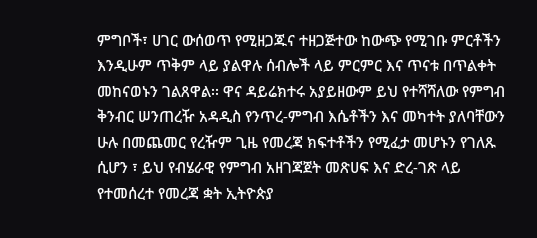ምግቦች፣ ሀገር ውሰወጥ የሚዘጋጁና ተዘጋጅተው ከውጭ የሚገቡ ምርቶችን እንዲሁም ጥቅም ላይ ያልዋሉ ሰብሎች ላይ ምርምር እና ጥናቱ በጥልቀት መከናወኑን ገልጸዋል፡፡ ዋና ዳይሬክተሩ አያይዘውም ይህ የተሻሻለው የምግብ ቅንብር ሠንጠረዥ አዳዲስ የንጥረ-ምግብ እሴቶችን እና መካተት ያለባቸውን ሁሉ በመጨመር የረዥም ጊዜ የመረጃ ክፍተቶችን የሚፈታ መሆኑን የገለጹ ሲሆን ፣ ይህ የብሄራዊ የምግብ አዘገጃጀት መጽሀፍ እና ድረ-ገጽ ላይ የተመሰረተ የመረጃ ቋት ኢትዮጵያ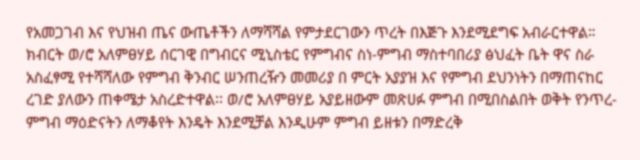የአመጋገብ እና የህዝብ ጤና ውጤቶችን ለማሻሻል የምታደርገውን ጥረት በእጅጉ እንደሚደግፍ አብራርተዋል።
ክብርት ወ/ሮ አለምፀሃይ ሰርገዊ በግብርና ሚኒስቴር የምግብና ስነ-ምግብ ማስተባበሪያ ፅህፈት ቤት ዋና ስራ አስፈፃሚ የተሻሻለው የምግብ ቅንብር ሠንጠረዥን መመሪያ በ ምርት አያያዝ እና የምግብ ደህንነትን በማጠናከር ረገድ ያለውን ጠቀሜታ አስረድተዋል፡፡ ወ/ሮ አለምፀሃይ አያይዘውም መጽሀፉ ምግብ በሚበስልበት ወቅት የንጥረ-ምግብ ማዕድናትን ለማቆየት እንዴት እንደሚቻል እንዲሁም ምግብ ይዘቱን በማድረቅ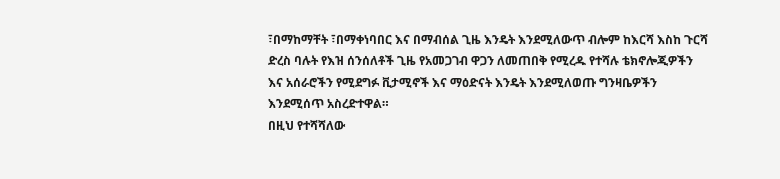፣በማከማቸት ፣በማቀነባበር እና በማብሰል ጊዜ እንዴት እንደሚለውጥ ብሎም ከእርሻ እስከ ጉርሻ ድረስ ባሉት የእዝ ሰንሰለቶች ጊዜ የአመጋገብ ዋጋን ለመጠበቅ የሚረዱ የተሻሉ ቴክኖሎጂዎችን እና አሰራሮችን የሚደግፉ ቪታሚኖች እና ማዕድናት እንዴት እንደሚለወጡ ግንዛቤዎችን እንደሚሰጥ አስረድተዋል።
በዚህ የተሻሻለው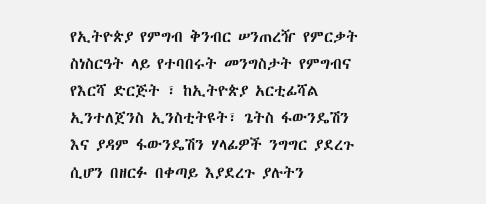የኢትዮጵያ የምግብ ቅንብር ሠንጠረዥ የምርቃት ስነስርዓት ላይ የተባበሩት መንግስታት የምግብና የእርሻ ድርጅት ፣ ከኢትዮጵያ አርቲፊሻል ኢንተለጀንስ ኢንስቲትዩት፣ ጌትስ ፋውንዴሽን እና ያዳም ፋውንዴሽን ሃላፊዎች ንግግር ያደረጉ ሲሆን በዘርፉ በቀጣይ እያደረጉ ያሉትን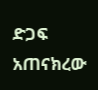ድጋፍ አጠናክረው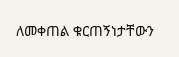ለመቀጠል ቁርጠኝነታቸውን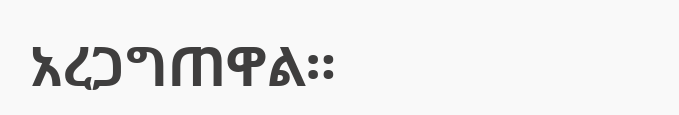አረጋግጠዋል።